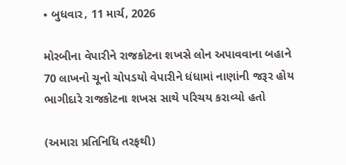• બુધવાર, 11 માર્ચ, 2026

મોરબીના વેપારીને રાજકોટના શખસે લોન અપાવવાના બહાને 70 લાખનો ચૂનો ચોપડયો વેપારીને ધંધામાં નાણાંની જરૂર હોય ભાગીદારે રાજકોટના શખસ સાથે પરિચય કરાવ્યો હતો

(અમારા પ્રતિનિધિ તરફથી)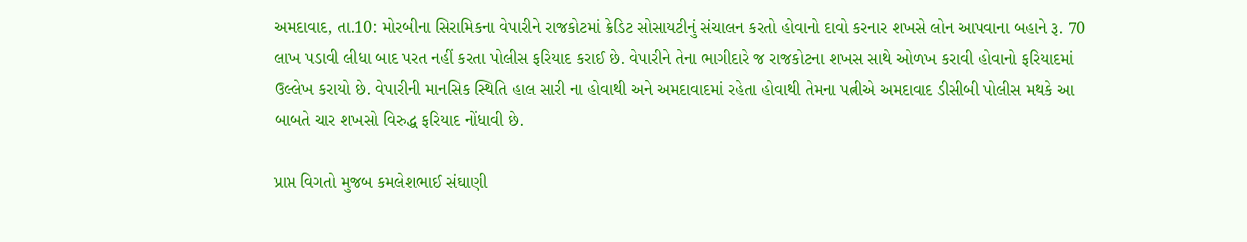અમદાવાદ, તા.10: મોરબીના સિરામિકના વેપારીને રાજકોટમાં ક્રેડિટ સોસાયટીનું સંચાલન કરતો હોવાનો દાવો કરનાર શખસે લોન આપવાના બહાને રૂ. 70 લાખ પડાવી લીધા બાદ પરત નહીં કરતા પોલીસ ફરિયાદ કરાઈ છે. વેપારીને તેના ભાગીદારે જ રાજકોટના શખસ સાથે ઓળખ કરાવી હોવાનો ફરિયાદમાં ઉલ્લેખ કરાયો છે. વેપારીની માનસિક સ્થિતિ હાલ સારી ના હોવાથી અને અમદાવાદમાં રહેતા હોવાથી તેમના પત્નીએ અમદાવાદ ડીસીબી પોલીસ મથકે આ બાબતે ચાર શખસો વિરુદ્ધ ફરિયાદ નોંધાવી છે.

પ્રાપ્ત વિગતો મુજબ કમલેશભાઈ સંઘાણી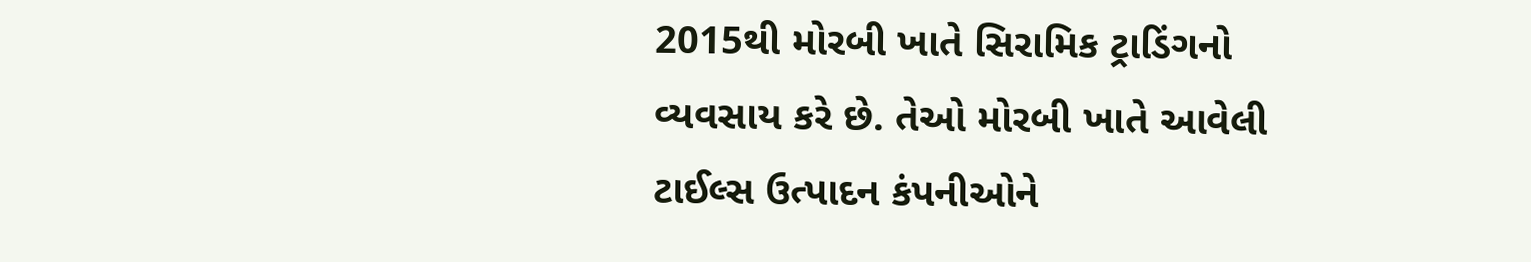2015થી મોરબી ખાતે સિરામિક ટ્રાડિંગનો વ્યવસાય કરે છે. તેઓ મોરબી ખાતે આવેલી ટાઈલ્સ ઉત્પાદન કંપનીઓને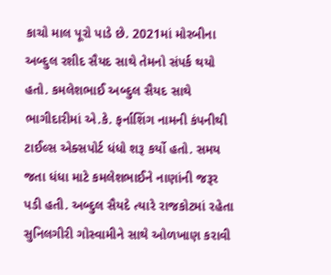કાચો માલ પૂરો પાડે છે. 2021માં મોરબીના અબ્દુલ રશીદ સૈયદ સાથે તેમનો સંપર્ક થયો હતો. કમલેશભાઈ અબ્દુલ સૈયદ સાથે ભાગીદારીમાં એ.કે. ફર્નાશિંગ નામની કંપનીથી ટાઈલ્સ એક્સપોર્ટ ધંધો શરૂ કર્યો હતો. સમય જતા ધંધા માટે કમલેશભાઈને નાણાંની જરૂર પડી હતી. અબ્દુલ સૈયદે ત્યારે રાજકોટમાં રહેતા સુનિલગીરી ગોસ્વામીને સાથે ઓળખાણ કરાવી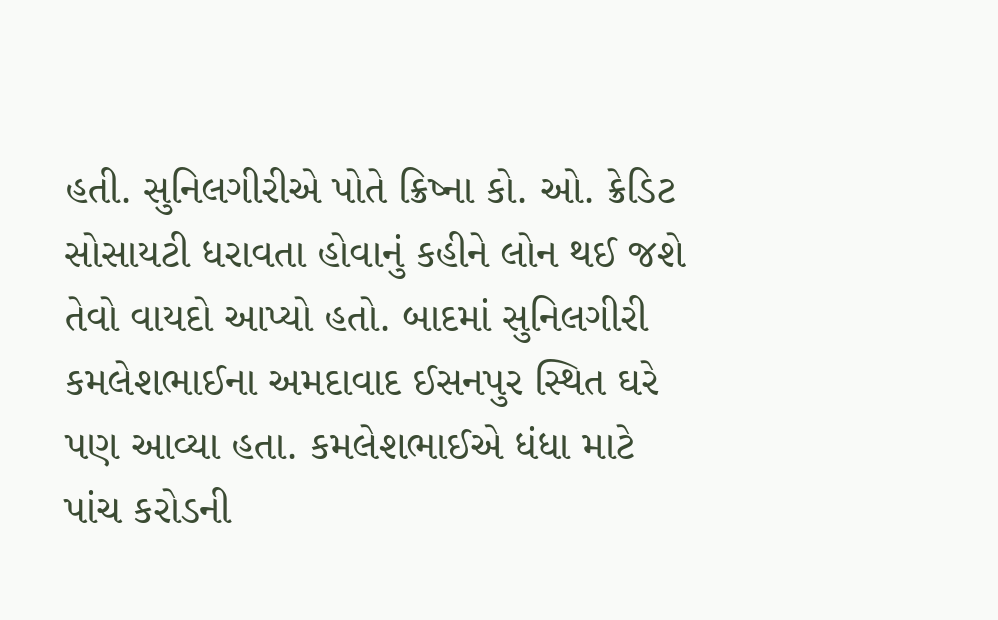હતી. સુનિલગીરીએ પોતે ક્રિષ્ના કો. ઓ. ક્રેડિટ સોસાયટી ધરાવતા હોવાનું કહીને લોન થઈ જશે તેવો વાયદો આપ્યો હતો. બાદમાં સુનિલગીરી કમલેશભાઈના અમદાવાદ ઈસનપુર સ્થિત ઘરે પણ આવ્યા હતા. કમલેશભાઈએ ધંધા માટે પાંચ કરોડની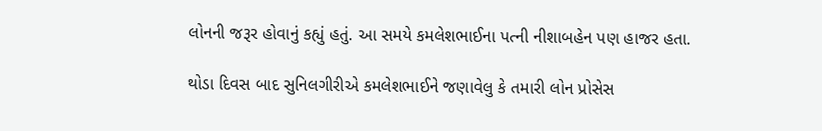લોનની જરૂર હોવાનું કહ્યું હતું. આ સમયે કમલેશભાઈના પત્ની નીશાબહેન પણ હાજર હતા.

થોડા દિવસ બાદ સુનિલગીરીએ કમલેશભાઈને જણાવેલુ કે તમારી લોન પ્રોસેસ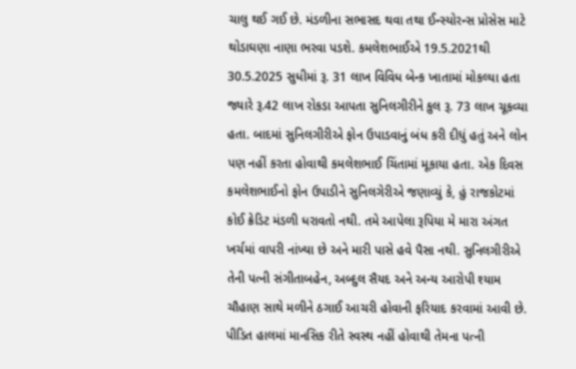ચાલુ થઈ ગઈ છે. મંડળીના સભાસદ થવા તથા ઈન્સ્યોરન્સ પ્રોસેસ માટે થોડાઘણા નાણા ભરવા પડશે. કમલેશભાઈએ 19.5.2021થી 30.5.2025 સુધીમાં રૂ. 31 લાખ વિવિધ બેન્ક ખાતામાં મોકલ્યા હતા જ્યારે રૂ.42 લાખ રોકડા આપતા સુનિલગીરીને કુલ રૂ. 73 લાખ ચૂકવ્યા હતા. બાદમાં સુનિલગીરીએ ફોન ઉપાડવાનું બંધ કરી દીધું હતું અને લોન પણ નહીં કરતા હોવાથી કમલેશભાઈ ચિંતામાં મૂકાયા હતા. એક દિવસ કમલેશભાઈનો ફોન ઉપાડીને સુનિલગેરીએ જણાવ્યું કે, હું રાજકોટમાં કોઈ ક્રેડિટ મંડળી ધરાવતો નથી. તમે આપેલા રૂપિયા મે મારા અંગત ખર્ચમાં વાપરી નાંખ્યા છે અને મારી પાસે હવે પૈસા નથી. સુનિલગીરીએ તેની પત્ની સંગીતાબહેન, અબ્દુલ સૈયદ અને અન્ય આરોપી શ્યામ ચૌહાણ સાથે મળીને ઠગાઈ આચરી હોવાની ફરિયાદ કરવામાં આવી છે. પીડિત હાલમાં માનસિક રીતે સ્વસ્થ નહીં હોવાથી તેમના પત્ની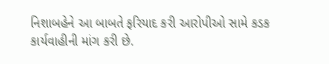નિશાબહેને આ બાબતે ફરિયાદ કરી આરોપીઓ સામે કડક કાર્યવાહીની માંગ કરી છે.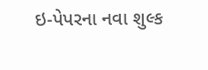ઇ-પેપરના નવા શુલ્ક